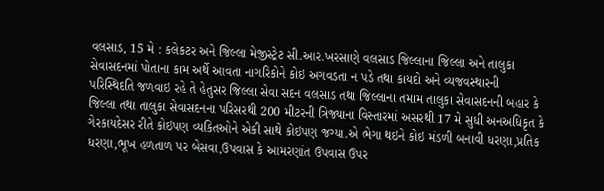વલસાડ, 15 મે : કલેકટર અને જિલ્લા મેજીસ્ટ્રેટ સી.આર.ખરસાણે વલસાડ જિલ્લાના જિલ્લા અને તાલુકા સેવાસદનમાં પોતાના કામ અર્થે આવતા નાગરિકોને કોઇ અગવડતા ન પડે તથા કાયદો અને વ્યજવસ્થારની પરિસ્થિદતિ જળવાઇ રહે તે હેતુસર જિલ્લા સેવા સદન વલસાડ તથા જિલ્લાના તમામ તાલુકા સેવાસદનની બહાર કે જિલ્લા તથા તાલુકા સેવાસદનના પરિસરથી 200 મીટરની ત્રિજ્યાના વિસ્તારમાં અસરથી 17 મે સુધી અનઅધિકૃત કે ગેરકાયદેસર રીતે કોઇપણ વ્યકિતઓને એકી સાથે કોઇપણ જગ્યા.એ ભેગા થઇને કોઇ મંડળી બનાવી ધરણા,પ્રતિક ધરણા,ભૂખ હળતાળ પર બેસવા,ઉપવાસ કે આમરણાંત ઉપવાસ ઉપર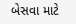બેસવા માટે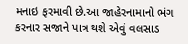મનાઇ ફરમાવી છે.આ જાહેરનામાનો ભંગ કરનાર સજાને પાત્ર થશે એવું વલસાડ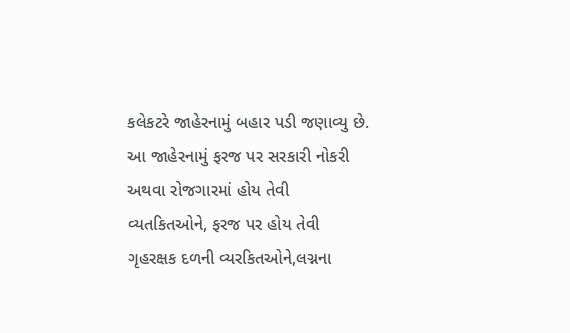કલેકટરે જાહેરનામું બહાર પડી જણાવ્યુ છે.
આ જાહેરનામું ફરજ પર સરકારી નોકરી અથવા રોજગારમાં હોય તેવી વ્યતકિતઓને, ફરજ પર હોય તેવી ગૃહરક્ષક દળની વ્યરકિતઓને,લગ્નના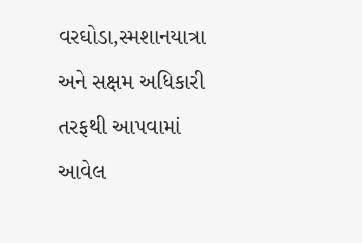વરઘોડા,સ્મશાનયાત્રા અને સક્ષમ અધિકારી તરફથી આપવામાં આવેલ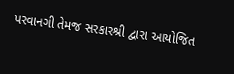પરવાનગી તેમજ સરકારશ્રી દ્વારા આયોજિત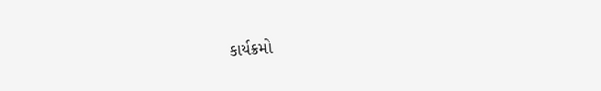કાર્યક્રમો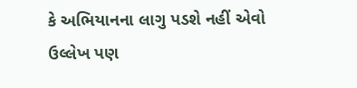કે અભિયાનના લાગુ પડશે નહીં એવો ઉલ્લેખ પણ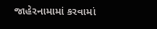જાહેરનામામાં કરવામાં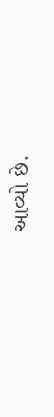આવ્યો છે.